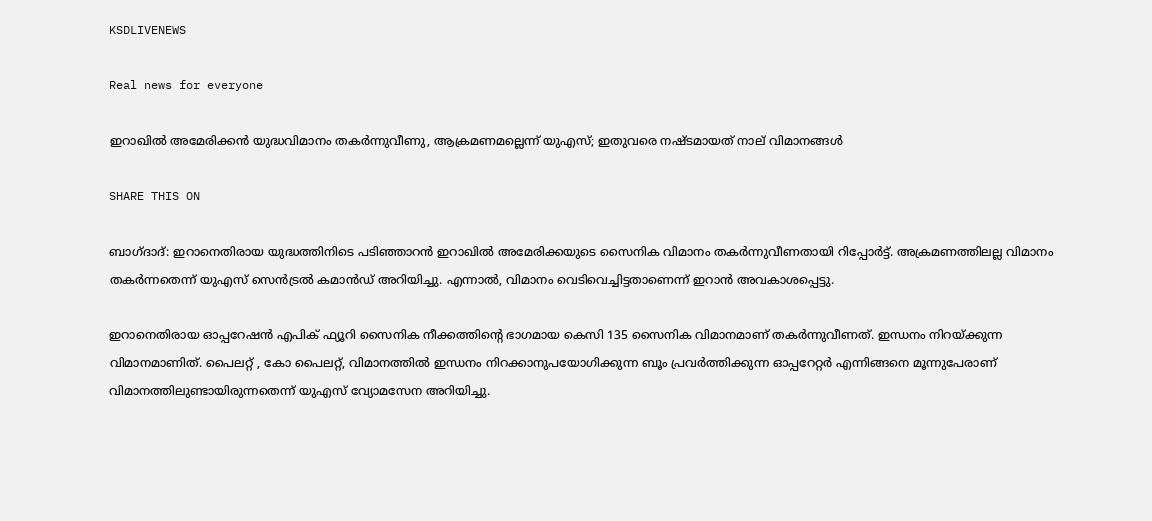KSDLIVENEWS

Real news for everyone

ഇറാഖിൽ അമേരിക്കൻ യുദ്ധവിമാനം തകർന്നുവീണു, ആക്രമണമല്ലെന്ന് യുഎസ്; ഇതുവരെ നഷ്ടമായത് നാല് വിമാനങ്ങൾ

SHARE THIS ON

ബാഗ്ദാദ്: ഇറാനെതിരായ യുദ്ധത്തിനിടെ പടിഞ്ഞാറൻ ഇറാഖിൽ അമേരിക്കയുടെ സൈനിക വിമാനം തകർന്നുവീണതായി റിപ്പോർട്ട്. അക്രമണത്തിലല്ല വിമാനം തകർന്നതെന്ന് യുഎസ് സെൻട്രൽ കമാൻഡ് അറിയിച്ചു. എന്നാൽ, വിമാനം വെടിവെച്ചിട്ടതാണെന്ന് ഇറാൻ അവകാശപ്പെട്ടു.

ഇറാനെതിരായ ഓപ്പറേഷൻ എപിക് ഫ്യൂറി സൈനിക നീക്കത്തിന്റെ ഭാഗമായ കെസി 135 സൈനിക വിമാനമാണ് തകർന്നുവീണത്. ഇന്ധനം നിറയ്ക്കുന്ന വിമാനമാണിത്. പൈലറ്റ് , കോ പൈലറ്റ്, വിമാനത്തിൽ ഇന്ധനം നിറക്കാനുപയോഗിക്കുന്ന ബൂം പ്രവർത്തിക്കുന്ന ഓപ്പറേറ്റർ എന്നിങ്ങനെ മൂന്നുപേരാണ് വിമാനത്തിലുണ്ടായിരുന്നതെന്ന് യുഎസ് വ്യോമസേന അറിയിച്ചു.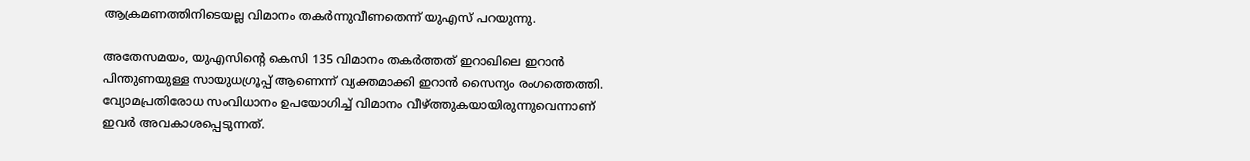ആക്രമണത്തിനിടെയല്ല വിമാനം തകർന്നുവീണതെന്ന് യുഎസ് പറയുന്നു.

അതേസമയം, യുഎസിന്റെ കെസി 135 വിമാനം തകർത്തത് ഇറാഖിലെ ഇറാൻ പിന്തുണയുള്ള സായുധഗ്രൂപ്പ് ആണെന്ന് വ്യക്തമാക്കി ഇറാൻ സൈന്യം രംഗത്തെത്തി. വ്യോമപ്രതിരോധ സംവിധാനം ഉപയോഗിച്ച് വിമാനം വീഴ്ത്തുകയായിരുന്നുവെന്നാണ് ഇവർ അവകാശപ്പെടുന്നത്.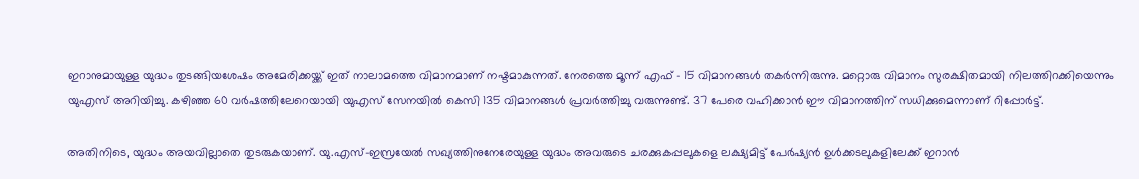ഇറാനുമായുള്ള യുദ്ധം തുടങ്ങിയശേഷം അമേരിക്കയ്ക്ക് ഇത് നാലാമത്തെ വിമാനമാണ് നഷ്ടമാകുന്നത്. നേരത്തെ മൂന്ന് എഫ് – 15 വിമാനങ്ങൾ തകർന്നിരുന്നു. മറ്റൊരു വിമാനം സുരക്ഷിതമായി നിലത്തിറക്കിയെന്നും യുഎസ് അറിയിച്ചു. കഴിഞ്ഞ 60 വർഷത്തിലേറെയായി യുഎസ് സേനയിൽ കെസി 135 വിമാനങ്ങൾ പ്രവർത്തിച്ചു വരുന്നുണ്ട്. 37 പേരെ വഹിക്കാൻ ഈ വിമാനത്തിന് സധിക്കുമെന്നാണ് റിപ്പോർട്ട്.

അതിനിടെ, യുദ്ധം അയവില്ലാതെ തുടരുകയാണ്. യു.എസ്-ഇസ്രയേൽ സഖ്യത്തിനുനേരേയുള്ള യുദ്ധം അവരുടെ ചരക്കുകപ്പലുകളെ ലക്ഷ്യമിട്ട് പേർഷ്യൻ ഉൾക്കടലുകളിലേക്ക് ഇറാൻ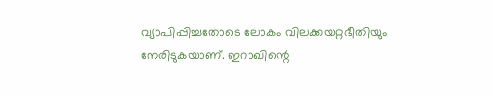വ്യാപിപ്പിച്ചതോടെ ലോകം വിലക്കയറ്റഭീതിയും നേരിടുകയാണ്. ഇറാഖിന്റെ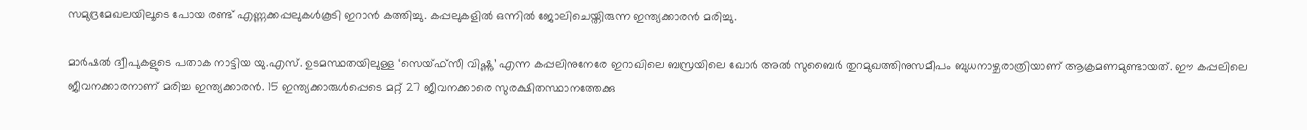സമുദ്രമേഖലയിലൂടെ പോയ രണ്ട് എണ്ണക്കപ്പലുകൾകൂടി ഇറാൻ കത്തിച്ചു. കപ്പലുകളിൽ ഒന്നിൽ ജോലിചെയ്തിരുന്ന ഇന്ത്യക്കാരൻ മരിച്ചു.

മാർഷൽ ദ്വീപുകളുടെ പതാക നാട്ടിയ യു.എസ്. ഉടമസ്ഥതയിലുള്ള ‘സെയ്ഫ്‌സീ വിഷ്ണു’ എന്ന കപ്പലിനുനേരേ ഇറാഖിലെ ബസ്രയിലെ ഖോർ അൽ സുബൈർ തുറമുഖത്തിനുസമീപം ബുധനാഴ്ചരാത്രിയാണ് ആക്രമണമുണ്ടായത്. ഈ കപ്പലിലെ ജീവനക്കാരനാണ് മരിച്ച ഇന്ത്യക്കാരൻ. 15 ഇന്ത്യക്കാരുൾപ്പെടെ മറ്റ് 27 ജീവനക്കാരെ സുരക്ഷിതസ്ഥാനത്തേക്കു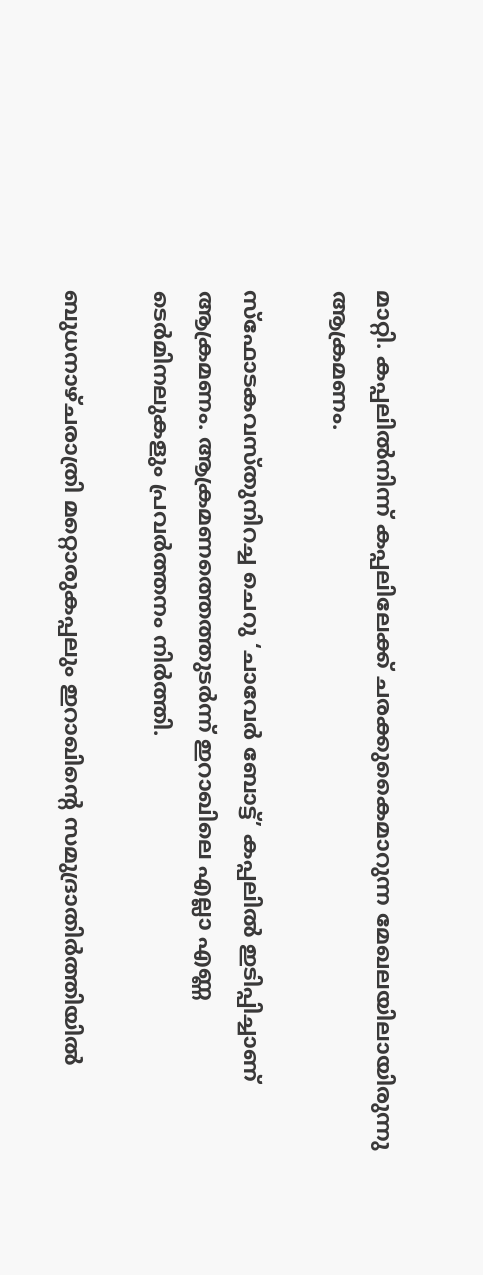മാറ്റി. കപ്പലിൽനിന്ന് കപ്പലിലേക്ക് ചരക്കുകൈമാറുന്ന മേഖലയിലായിരുന്നു ആക്രമണം.

സ്‌ഫോടകവസ്തുനിറച്ച ചെറു ‘ചാവേർ ബോട്ട്’ കപ്പലിൽ ഇടിപ്പിച്ചാണ് ആക്രമണം. ആക്രമണത്തെത്തുടർന്ന് ഇറാഖിലെ എല്ലാ എണ്ണ ടെർമിനലുകളും പ്രവർത്തനം നിർത്തി.

ബുധനാഴ്ചരാത്രി മറ്റൊരുകപ്പലും ഇറാഖിന്റെ സമുദ്രാതിർത്തിയിൽ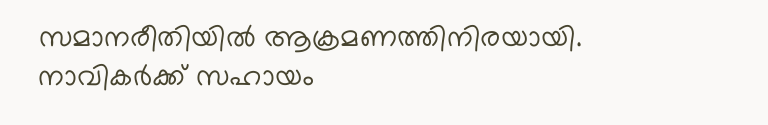സമാനരീതിയിൽ ആക്രമണത്തിനിരയായി. നാവികർക്ക് സഹായം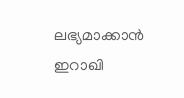ലഭ്യമാക്കാൻ ഇറാഖി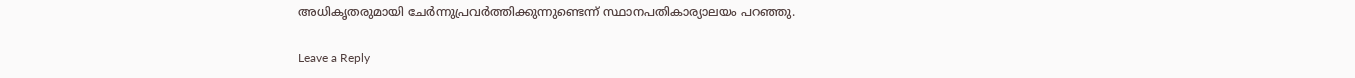അധികൃതരുമായി ചേർന്നുപ്രവർത്തിക്കുന്നുണ്ടെന്ന് സ്ഥാനപതികാര്യാലയം പറഞ്ഞു.

Leave a Reply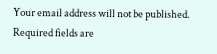Your email address will not be published. Required fields are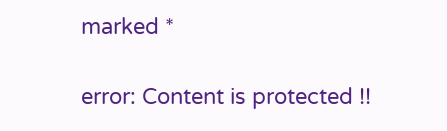marked *

error: Content is protected !!